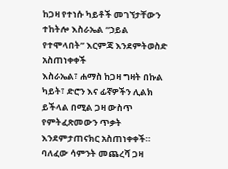ከጋዛ የተነሱ ካይቶች መገኘታቸውን ተከትሎ እስራኤል “ኃይል የተሞላበት” እርምጃ እንደምትወስድ አስጠነቀቀች
እስራኤል፣ ሐማስ ከጋዛ ግዛት በኩል ካይት፣ ድሮን እና ፊኛዎችን ሊልክ ይችላል በሚል ጋዛ ውስጥ የምትፈጽመውን ጥቃት እንደምታጠናክር አስጠነቀቀች።
ባለፈው ሳምንት መጨረሻ ጋዛ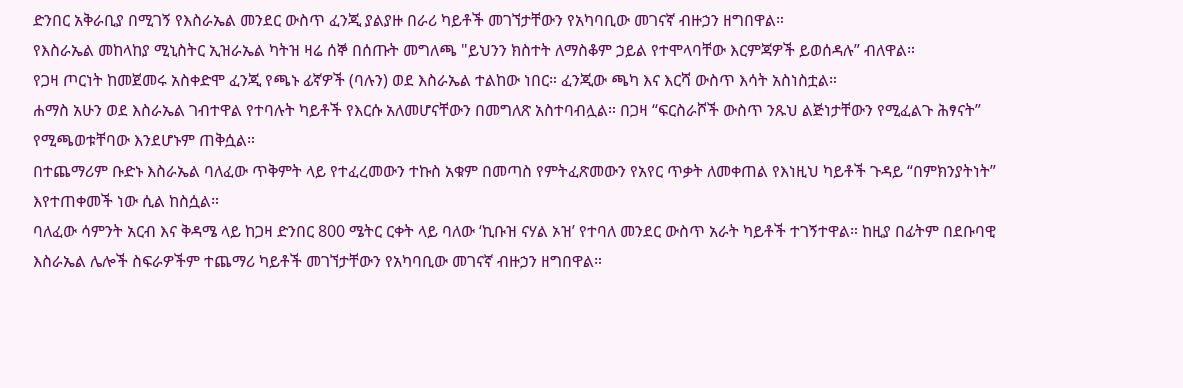ድንበር አቅራቢያ በሚገኝ የእስራኤል መንደር ውስጥ ፈንጂ ያልያዙ በራሪ ካይቶች መገኘታቸውን የአካባቢው መገናኛ ብዙኃን ዘግበዋል።
የእስራኤል መከላከያ ሚኒስትር ኢዝራኤል ካትዝ ዛሬ ሰኞ በሰጡት መግለጫ "ይህንን ክስተት ለማስቆም ኃይል የተሞላባቸው እርምጃዎች ይወሰዳሉ” ብለዋል።
የጋዛ ጦርነት ከመጀመሩ አስቀድሞ ፈንጂ የጫኑ ፊኛዎች (ባሉን) ወደ እስራኤል ተልከው ነበር። ፈንጂው ጫካ እና እርሻ ውስጥ እሳት አስነስቷል።
ሐማስ አሁን ወደ እስራኤል ገብተዋል የተባሉት ካይቶች የእርሱ አለመሆናቸውን በመግለጽ አስተባብሏል። በጋዛ “ፍርስራሾች ውስጥ ንጹህ ልጅነታቸውን የሚፈልጉ ሕፃናት” የሚጫወቱቸባው እንደሆኑም ጠቅሷል።
በተጨማሪም ቡድኑ እስራኤል ባለፈው ጥቅምት ላይ የተፈረመውን ተኩስ አቁም በመጣስ የምትፈጽመውን የአየር ጥቃት ለመቀጠል የእነዚህ ካይቶች ጉዳይ “በምክንያትነት” እየተጠቀመች ነው ሲል ከስሷል።
ባለፈው ሳምንት አርብ እና ቅዳሜ ላይ ከጋዛ ድንበር 800 ሜትር ርቀት ላይ ባለው ‘ኪቡዝ ናሃል ኦዝ’ የተባለ መንደር ውስጥ አራት ካይቶች ተገኝተዋል። ከዚያ በፊትም በደቡባዊ እስራኤል ሌሎች ስፍራዎችም ተጨማሪ ካይቶች መገኘታቸውን የአካባቢው መገናኛ ብዙኃን ዘግበዋል።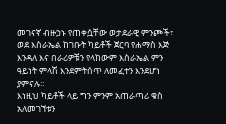መገናኛ ብዙኃኑ የጠቀሷቸው ወታደራዊ ምንጮች፣ ወደ እስራኤል ከገቡት ካይቶች ጀርባ የሐማስ እጅ እንዳለ እና በራሪዎቹን የላከውም እስራኤል ምን ዓይነት ምላሽ እንደምትሰጥ ለመፈተን እንደሆነ ያምናሉ።
እነዚህ ካይቶች ላይ ግን ምንም አጠራጣሪ ቁስ አለመገኘቱን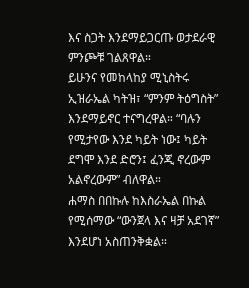እና ስጋት እንደማይጋርጡ ወታደራዊ ምንጮቹ ገልጸዋል።
ይሁንና የመከላከያ ሚኒስትሩ ኢዝራኤል ካትዝ፣ “ምንም ትዕግስት” እንደማይኖር ተናግረዋል። “ባሉን የሚታየው እንደ ካይት ነው፤ ካይት ደግሞ እንደ ድሮን፤ ፈንጂ ኖረውም አልኖረውም” ብለዋል።
ሐማስ በበኩሉ ከእስራኤል በኩል የሚሰማው “ውንጀላ እና ዛቻ አደገኛ” እንደሆነ አስጠንቅቋል።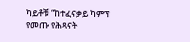ካይቶቹ “ከተፈናቃይ ካምፕ የመጡ የሕጻናት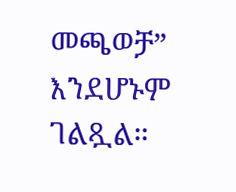መጫወቻ” እንደሆኑም ገልጿል።